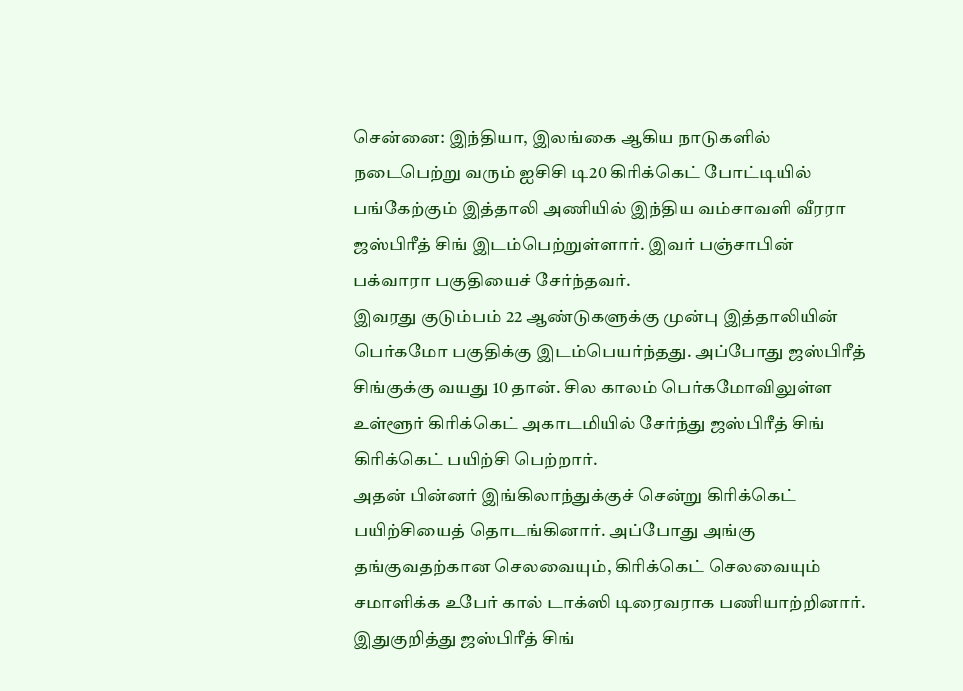சென்னை: இந்தியா, இலங்கை ஆகிய நாடுகளில் நடைபெற்று வரும் ஐசிசி டி20 கிரிக்கெட் போட்டியில் பங்கேற்கும் இத்தாலி அணியில் இந்திய வம்சாவளி வீரரா ஜஸ்பிரீத் சிங் இடம்பெற்றுள்ளார். இவர் பஞ்சாபின் பக்வாரா பகுதியைச் சேர்ந்தவர்.
இவரது குடும்பம் 22 ஆண்டுகளுக்கு முன்பு இத்தாலியின் பெர்கமோ பகுதிக்கு இடம்பெயர்ந்தது. அப்போது ஜஸ்பிரீத் சிங்குக்கு வயது 10 தான். சில காலம் பெர்கமோவிலுள்ள உள்ளூர் கிரிக்கெட் அகாடமியில் சேர்ந்து ஜஸ்பிரீத் சிங் கிரிக்கெட் பயிற்சி பெற்றார்.
அதன் பின்னர் இங்கிலாந்துக்குச் சென்று கிரிக்கெட் பயிற்சியைத் தொடங்கினார். அப்போது அங்கு தங்குவதற்கான செலவையும், கிரிக்கெட் செலவையும் சமாளிக்க உபேர் கால் டாக்ஸி டிரைவராக பணியாற்றினார்.
இதுகுறித்து ஜஸ்பிரீத் சிங்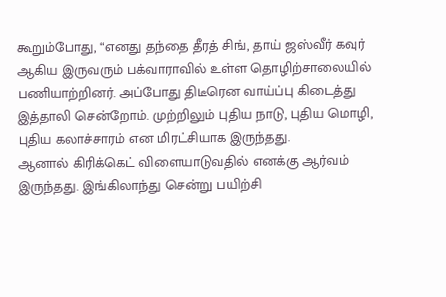கூறும்போது, “எனது தந்தை தீரத் சிங், தாய் ஜஸ்வீர் கவுர் ஆகிய இருவரும் பக்வாராவில் உள்ள தொழிற்சாலையில் பணியாற்றினர். அப்போது திடீரென வாய்ப்பு கிடைத்து இத்தாலி சென்றோம். முற்றிலும் புதிய நாடு, புதிய மொழி, புதிய கலாச்சாரம் என மிரட்சியாக இருந்தது.
ஆனால் கிரிக்கெட் விளையாடுவதில் எனக்கு ஆர்வம் இருந்தது. இங்கிலாந்து சென்று பயிற்சி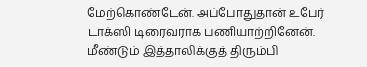மேற்கொண்டேன். அப்போதுதான் உபேர் டாக்ஸி டிரைவராக பணியாற்றினேன். மீண்டும் இத்தாலிக்குத் திரும்பி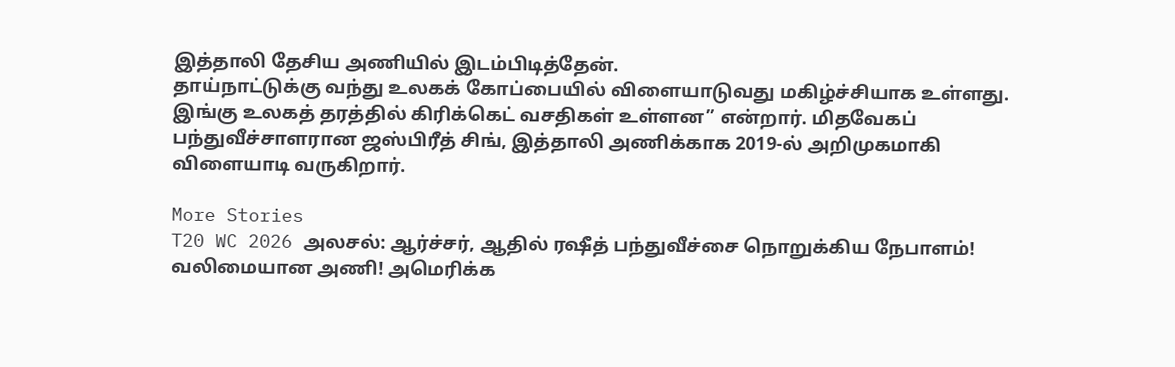இத்தாலி தேசிய அணியில் இடம்பிடித்தேன்.
தாய்நாட்டுக்கு வந்து உலகக் கோப்பையில் விளையாடுவது மகிழ்ச்சியாக உள்ளது. இங்கு உலகத் தரத்தில் கிரிக்கெட் வசதிகள் உள்ளன” என்றார். மிதவேகப் பந்துவீச்சாளரான ஜஸ்பிரீத் சிங், இத்தாலி அணிக்காக 2019-ல் அறிமுகமாகி விளையாடி வருகிறார்.

More Stories
T20 WC 2026 அலசல்: ஆர்ச்சர், ஆதில் ரஷீத் பந்துவீச்சை நொறுக்கிய நேபாளம்!
வலிமையான அணி! அமெரிக்க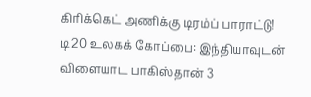கிரிக்கெட் அணிக்கு டிரம்ப் பாராட்டு!
டி20 உலகக் கோப்பை: இந்தியாவுடன் விளையாட பாகிஸ்தான் 3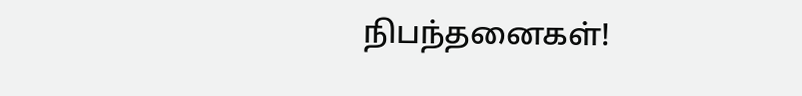நிபந்தனைகள்!